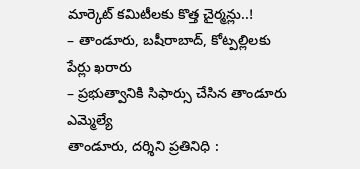మార్కెట్ కమిటీలకు కొత్త చైర్మన్లు..!
– తాండూరు, బషీరాబాద్, కోట్పల్లిలకు పేర్లు ఖరారు
– ప్రభుత్వానికి సిఫార్సు చేసిన తాండూరు ఎమ్మెల్యే
తాండూరు, దర్శిని ప్రతినిధి :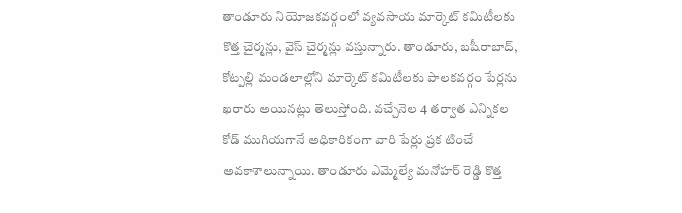తాండూరు నియోజకవర్గంలో వ్యవసాయ మార్కెట్ కమిటీలకు కొత్త చైర్మన్లు, వైస్ చైర్మన్లు వస్తున్నారు. తాండూరు, బషీరాబాద్, కోట్పల్లి మండలాల్లోని మార్కెట్ కమిటీలకు పాలకవర్గం పేర్లను ఖరారు అయినట్లు తెలుస్తోంది. వచ్చేనెల 4 తర్వాత ఎన్నికల కోడ్ ముగియగానే అధికారికంగా వారి పేర్లు ప్రక టించే అవకాశాలున్నాయి. తాండూరు ఎమ్మెల్యే మనోహర్ రెడ్డి కొత్త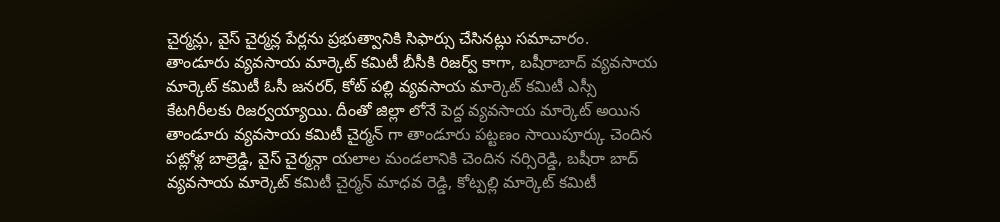చైర్మన్లు, వైస్ చైర్మన్ల పేర్లను ప్రభుత్వానికి సిఫార్సు చేసినట్లు సమాచారం.
తాండూరు వ్యవసాయ మార్కెట్ కమిటీ బీసీకి రిజర్వ్ కాగా, బషీరాబాద్ వ్యవసాయ మార్కెట్ కమిటీ ఓసీ జనరర్, కోట్ పల్లి వ్యవసాయ మార్కెట్ కమిటీ ఎస్సీ కేటగిరీలకు రిజర్వయ్యాయి. దీంతో జిల్లా లోనే పెద్ద వ్యవసాయ మార్కెట్ అయిన తాండూరు వ్యవసాయ కమిటీ చైర్మన్ గా తాండూరు పట్టణం సాయిపూర్కు చెందిన పట్లోళ్ల బాల్రెడ్డి, వైస్ చైర్మన్గా యలాల మండలానికి చెందిన నర్సిరెడ్డి, బషీరా బాద్ వ్యవసాయ మార్కెట్ కమిటీ చైర్మన్ మాధవ రెడ్డి, కోట్పల్లి మార్కెట్ కమిటీ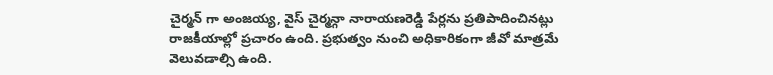చైర్మన్ గా అంజయ్య, వైస్ చైర్మన్గా నారాయణరెడ్డి పేర్లను ప్రతిపాదించినట్లు రాజకీయాల్లో ప్రచారం ఉంది. ప్రభుత్వం నుంచి అధికారికంగా జీవో మాత్రమే వెలువడాల్సి ఉంది.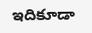ఇదికూడా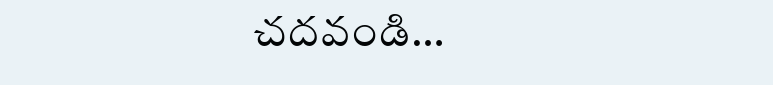చదవండి…